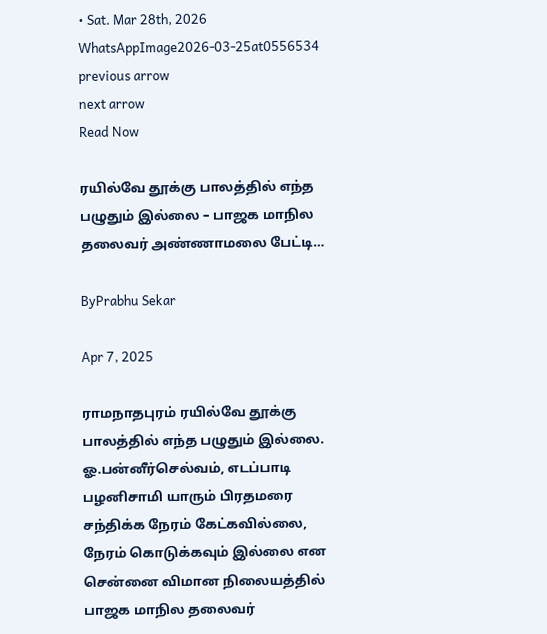• Sat. Mar 28th, 2026
WhatsAppImage2026-03-25at0556534
previous arrow
next arrow
Read Now

ரயில்வே தூக்கு பாலத்தில் எந்த பழுதும் இல்லை – பாஜக மாநில தலைவர் அண்ணாமலை பேட்டி…

ByPrabhu Sekar

Apr 7, 2025

ராமநாதபுரம் ரயில்வே தூக்கு பாலத்தில் எந்த பழுதும் இல்லை. ஓ.பன்னீர்செல்வம், எடப்பாடி பழனிசாமி யாரும் பிரதமரை சந்திக்க நேரம் கேட்கவில்லை, நேரம் கொடுக்கவும் இல்லை என சென்னை விமான நிலையத்தில் பாஜக மாநில தலைவர்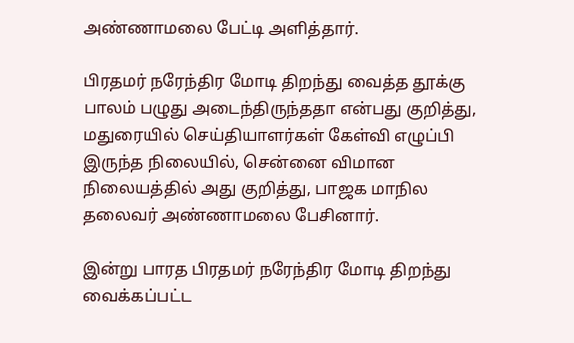அண்ணாமலை பேட்டி அளித்தார்.

பிரதமர் நரேந்திர மோடி திறந்து வைத்த தூக்கு பாலம் பழுது அடைந்திருந்ததா என்பது குறித்து, மதுரையில் செய்தியாளர்கள் கேள்வி எழுப்பி இருந்த நிலையில், சென்னை விமான நிலையத்தில் அது குறித்து, பாஜக மாநில தலைவர் அண்ணாமலை பேசினார்.

இன்று பாரத பிரதமர் நரேந்திர மோடி திறந்து வைக்கப்பட்ட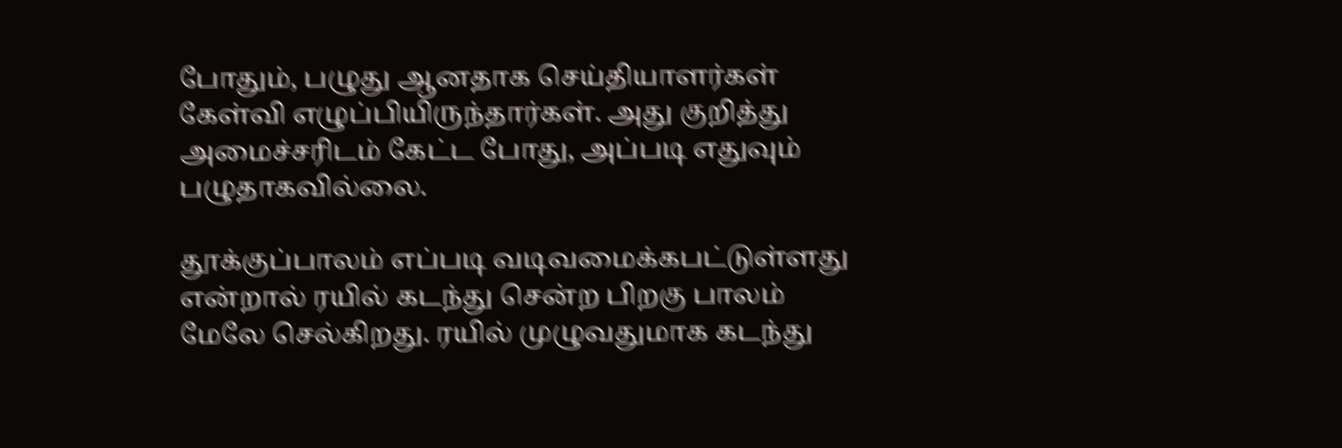போதும், பழுது ஆனதாக செய்தியாளர்கள் கேள்வி எழுப்பியிருந்தார்கள். அது குறித்து அமைச்சரிடம் கேட்ட போது, அப்படி எதுவும் பழுதாகவில்லை.

தூக்குப்பாலம் எப்படி வடிவமைக்கபட்டுள்ளது என்றால் ரயில் கடந்து சென்ற பிறகு பாலம் மேலே செல்கிறது. ரயில் முழுவதுமாக கடந்து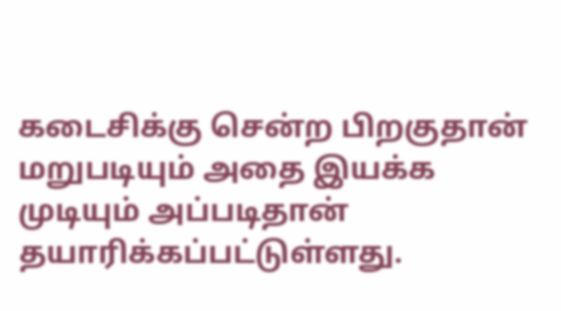கடைசிக்கு சென்ற பிறகுதான் மறுபடியும் அதை இயக்க முடியும் அப்படிதான் தயாரிக்கப்பட்டுள்ளது.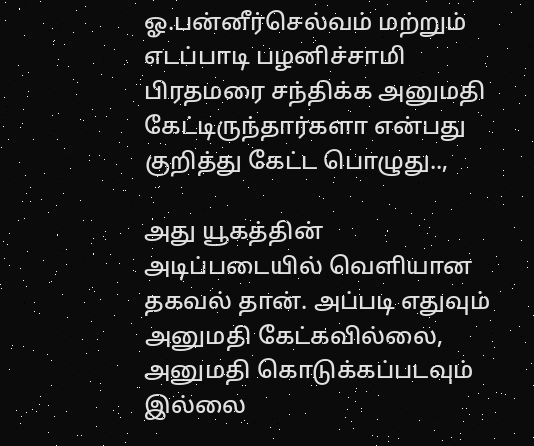ஓ.பன்னீர்செல்வம் மற்றும் எடப்பாடி பழனிச்சாமி பிரதமரை சந்திக்க அனுமதி கேட்டிருந்தார்களா என்பது குறித்து கேட்ட பொழுது..,

அது யூகத்தின் அடிப்படையில் வெளியான தகவல் தான். அப்படி எதுவும் அனுமதி கேட்கவில்லை, அனுமதி கொடுக்கப்படவும் இல்லை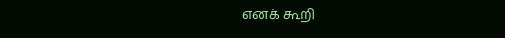எனக் கூறி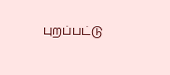புறப்பட்டு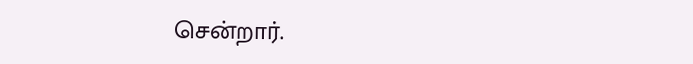சென்றார்.